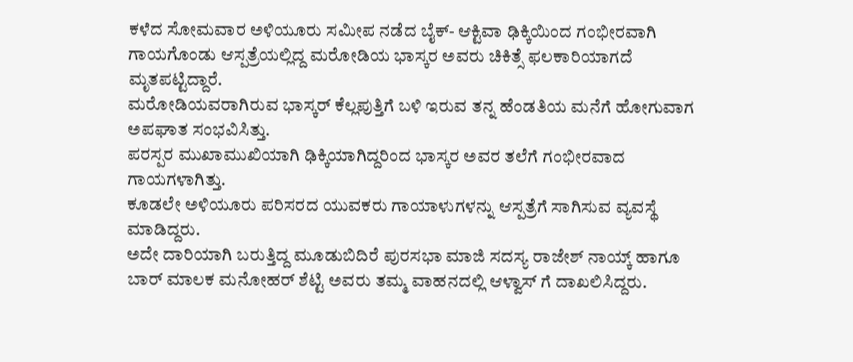ಕಳೆದ ಸೋಮವಾರ ಅಳಿಯೂರು ಸಮೀಪ ನಡೆದ ಬೈಕ್- ಆಕ್ಟಿವಾ ಢಿಕ್ಕಿಯಿಂದ ಗಂಭೀರವಾಗಿ ಗಾಯಗೊಂಡು ಆಸ್ಪತ್ರೆಯಲ್ಲಿದ್ದ ಮರೋಡಿಯ ಭಾಸ್ಕರ ಅವರು ಚಿಕಿತ್ಸೆ ಫಲಕಾರಿಯಾಗದೆ ಮೃತಪಟ್ಟಿದ್ದಾರೆ.
ಮರೋಡಿಯವರಾಗಿರುವ ಭಾಸ್ಕರ್ ಕೆಲ್ಲಪುತ್ತಿಗೆ ಬಳಿ ಇರುವ ತನ್ನ ಹೆಂಡತಿಯ ಮನೆಗೆ ಹೋಗುವಾಗ ಅಪಘಾತ ಸಂಭವಿಸಿತ್ತು.
ಪರಸ್ಪರ ಮುಖಾಮುಖಿಯಾಗಿ ಢಿಕ್ಕಿಯಾಗಿದ್ದರಿಂದ ಭಾಸ್ಕರ ಅವರ ತಲೆಗೆ ಗಂಭೀರವಾದ ಗಾಯಗಳಾಗಿತ್ತು.
ಕೂಡಲೇ ಅಳಿಯೂರು ಪರಿಸರದ ಯುವಕರು ಗಾಯಾಳುಗಳನ್ನು ಆಸ್ಪತ್ರೆಗೆ ಸಾಗಿಸುವ ವ್ಯವಸ್ಥೆ ಮಾಡಿದ್ದರು.
ಅದೇ ದಾರಿಯಾಗಿ ಬರುತ್ತಿದ್ದ ಮೂಡುಬಿದಿರೆ ಪುರಸಭಾ ಮಾಜಿ ಸದಸ್ಯ ರಾಜೇಶ್ ನಾಯ್ಕ್ ಹಾಗೂ ಬಾರ್ ಮಾಲಕ ಮನೋಹರ್ ಶೆಟ್ಟಿ ಅವರು ತಮ್ಮ ವಾಹನದಲ್ಲಿ ಆಳ್ವಾಸ್ ಗೆ ದಾಖಲಿಸಿದ್ದರು.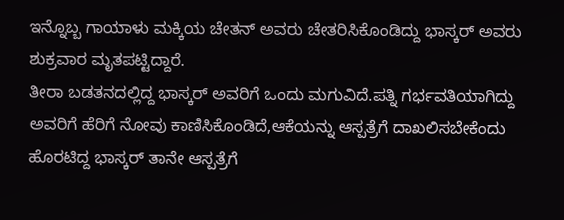ಇನ್ನೊಬ್ಬ ಗಾಯಾಳು ಮಕ್ಕಿಯ ಚೇತನ್ ಅವರು ಚೇತರಿಸಿಕೊಂಡಿದ್ದು ಭಾಸ್ಕರ್ ಅವರು ಶುಕ್ರವಾರ ಮೃತಪಟ್ಟಿದ್ದಾರೆ.
ತೀರಾ ಬಡತನದಲ್ಲಿದ್ದ ಭಾಸ್ಕರ್ ಅವರಿಗೆ ಒಂದು ಮಗುವಿದೆ.ಪತ್ನಿ ಗರ್ಭವತಿಯಾಗಿದ್ದು ಅವರಿಗೆ ಹೆರಿಗೆ ನೋವು ಕಾಣಿಸಿಕೊಂಡಿದೆ,ಆಕೆಯನ್ನು ಆಸ್ಪತ್ರೆಗೆ ದಾಖಲಿಸಬೇಕೆಂದು ಹೊರಟಿದ್ದ ಭಾಸ್ಕರ್ ತಾನೇ ಆಸ್ಪತ್ರೆಗೆ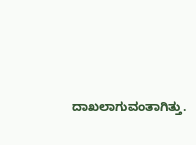ದಾಖಲಾಗುವಂತಾಗಿತ್ತು.